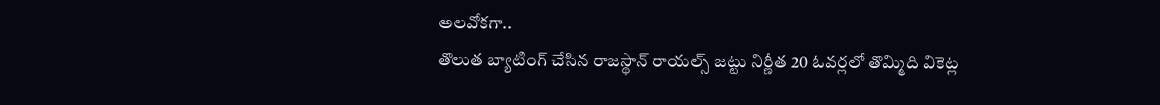అలవోకగా..
తొలుత బ్యాటింగ్ చేసిన రాజస్థాన్ రాయల్స్ జట్టు నిర్ణీత 20 ఓవర్లలో తొమ్మిది వికెట్ల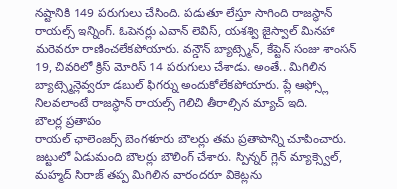నష్టానికి 149 పరుగులు చేసింది. పడుతూ లేస్తూ సాగింది రాజస్థాన్ రాయల్స్ ఇన్నింగ్. ఓపెనర్లు ఎవాన్ లెవిస్, యశశ్వి జైస్వాల్ మినహా మరెవరూ రాణించలేకపోయారు. వన్డౌన్ బ్యాట్స్మెన్, కేప్టెన్ సంజు శాంసన్ 19, చివరిలో క్రిస్ మోరిస్ 14 పరుగులు చేశాడు. అంతే.. మిగిలిన బ్యాట్స్మెన్లెవ్వరూ డబుల్ ఫిగర్ను అందుకోలేకపోయారు. ప్లే ఆఫ్స్లో నిలవలాంటే రాజస్థాన్ రాయల్స్ గెలిచి తీరాల్సిన మ్యాచ్ ఇది.
బౌలర్ల ప్రతాపం
రాయల్ ఛాలెంజర్స్ బెంగళూరు బౌలర్లు తమ ప్రతాపాన్ని చూపించారు. జట్టులో ఏడుమంది బౌలర్లు బౌలింగ్ చేశారు. స్పిన్నర్ గ్లెన్ మ్యాక్స్వెల్, మహ్మద్ సిరాజ్ తప్ప మిగిలిన వారందరూ వికెట్లను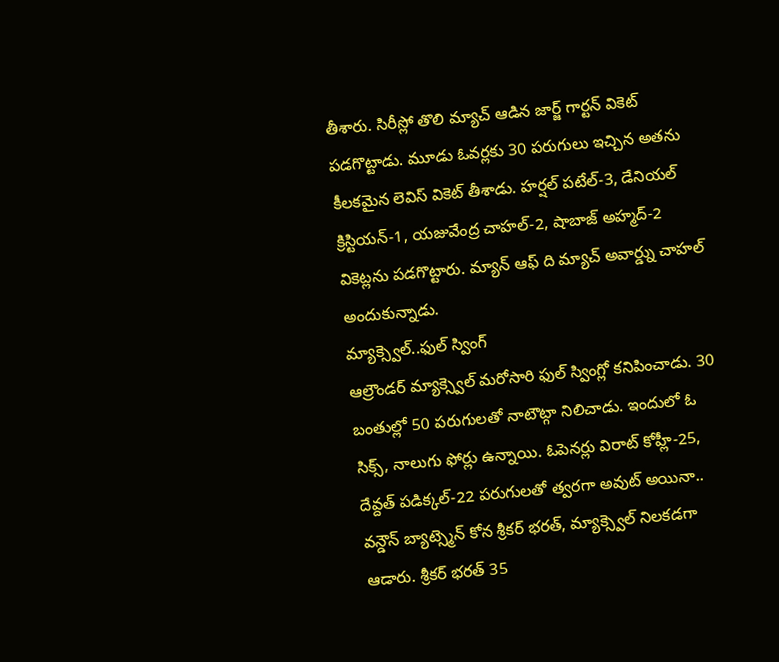తీశారు. సిరీస్లో తొలి మ్యాచ్ ఆడిన జార్జ్ గార్టన్ వికెట్ పడగొట్టాడు. మూడు ఓవర్లకు 30 పరుగులు ఇచ్చిన అతను కీలకమైన లెవిస్ వికెట్ తీశాడు. హర్షల్ పటేల్-3, డేనియల్ క్రిస్టియన్-1, యజువేంద్ర చాహల్-2, షాబాజ్ అహ్మద్-2 వికెట్లను పడగొట్టారు. మ్యాన్ ఆఫ్ ది మ్యాచ్ అవార్డ్ను చాహల్ అందుకున్నాడు.
మ్యాక్స్వెల్..ఫుల్ స్వింగ్
ఆల్రౌండర్ మ్యాక్స్వెల్ మరోసారి ఫుల్ స్వింగ్లో కనిపించాడు. 30 బంతుల్లో 50 పరుగులతో నాటౌట్గా నిలిచాడు. ఇందులో ఓ సిక్స్, నాలుగు ఫోర్లు ఉన్నాయి. ఓపెనర్లు విరాట్ కోహ్లీ-25, దేవ్దత్ పడిక్కల్-22 పరుగులతో త్వరగా అవుట్ అయినా.. వన్డౌన్ బ్యాట్స్మెన్ కోన శ్రీకర్ భరత్, మ్యాక్స్వెల్ నిలకడగా ఆడారు. శ్రీకర్ భరత్ 35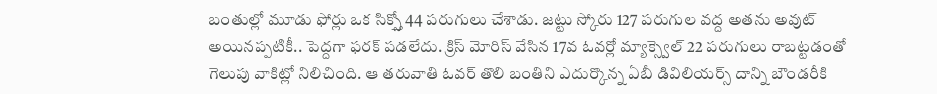బంతుల్లో మూడు ఫోర్లు ఒక సిక్స్తో 44 పరుగులు చేశాడు. జట్టు స్కోరు 127 పరుగుల వద్ద అతను అవుట్ అయినప్పటికీ.. పెద్దగా ఫరక్ పడలేదు. క్రిస్ మోరిస్ వేసిన 17వ ఓవర్లో మ్యాక్స్వెల్ 22 పరుగులు రాబట్టడంతో గెలుపు వాకిట్లో నిలిచింది. ఆ తరువాతి ఓవర్ తొలి బంతిని ఎదుర్కొన్న ఏబీ డివిలియర్స్ దాన్ని బౌండరీకి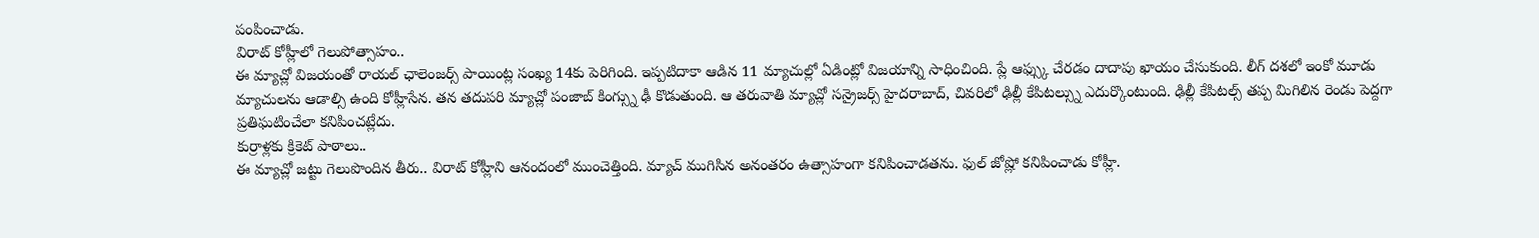పంపించాడు.
విరాట్ కోహ్లీలో గెలుపోత్సాహం..
ఈ మ్యాచ్లో విజయంతో రాయల్ ఛాలెంజర్స్ పాయింట్ల సంఖ్య 14కు పెరిగింది. ఇప్పటిదాకా ఆడిన 11 మ్యాచుల్లో ఏడింట్లో విజయాన్ని సాధించింది. ప్లే ఆఫ్స్కు చేరడం దాదాపు ఖాయం చేసుకుంది. లీగ్ దశలో ఇంకో మూడు మ్యాచులను ఆడాల్సి ఉంది కోహ్లీసేన. తన తదుపరి మ్యాచ్లో పంజాబ్ కింగ్స్ను ఢీ కొడుతుంది. ఆ తరువాతి మ్యాచ్లో సన్రైజర్స్ హైదరాబాద్, చివరిలో ఢిల్లీ కేపిటల్స్ను ఎదుర్కొంటుంది. ఢిల్లీ కేపిటల్స్ తప్ప మిగిలిన రెండు పెద్దగా ప్రతిఘటించేలా కనిపించట్లేదు.
కుర్రాళ్లకు క్రికెట్ పాఠాలు..
ఈ మ్యాచ్లో జట్టు గెలుపొందిన తీరు.. విరాట్ కోహ్లీని ఆనందంలో ముంచెత్తింది. మ్యాచ్ ముగిసిన అనంతరం ఉత్సాహంగా కనిపించాడతను. ఫుల్ జోష్లో కనిపించాడు కోహ్లీ.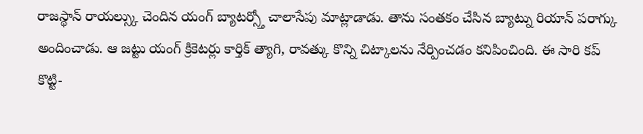రాజస్థాన్ రాయల్స్కు చెందిన యంగ్ బ్యాటర్స్తో చాలాసేపు మాట్లాడాడు. తాను సంతకం చేసిన బ్యాట్ను రియాన్ పరాగ్కు అందించాడు. ఆ జట్టు యంగ్ క్రికెటర్లు కార్తిక్ త్యాగి, రావత్కు కొన్ని చిట్కాలను నేర్పించడం కనిపించింది. ఈ సారి కప్ కొట్టి-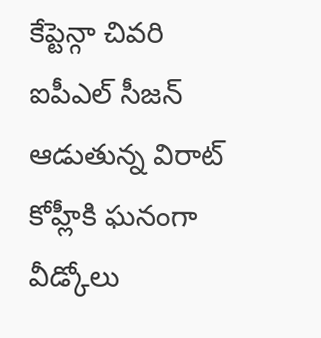కేప్టెన్గా చివరి ఐపీఎల్ సీజన్ ఆడుతున్న విరాట్ కోహ్లీకి ఘనంగా వీడ్కోలు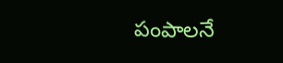పంపాలనే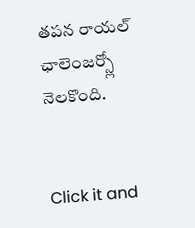తపన రాయల్ ఛాలెంజర్స్లో నెలకొంది.


Click it and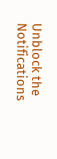Unblock the Notifications